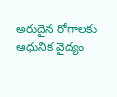అరుదైన రోగాలకు ఆధునిక వైద్యం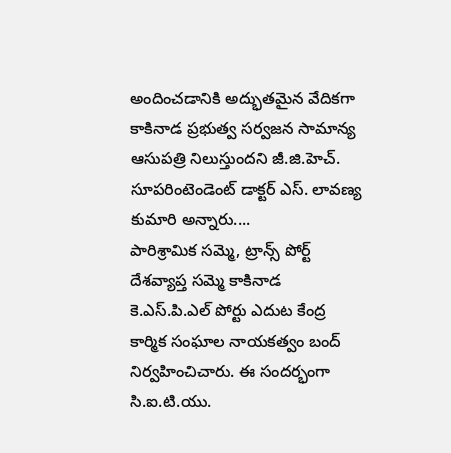అందించడానికి అద్భుతమైన వేదికగా కాకినాడ ప్రభుత్వ సర్వజన సామాన్య ఆసుపత్రి నిలుస్తుందని జీ.జి.హెచ్. సూపరింటెండెంట్ డాక్టర్ ఎస్. లావణ్య కుమారి అన్నారు....
పారిశ్రామిక సమ్మె, ట్రాన్స్ పోర్ట్ దేశవ్యాప్త సమ్మె కాకినాడ కె.ఎస్.పి.ఎల్ పోర్టు ఎదుట కేంద్ర కార్మిక సంఘాల నాయకత్వం బంద్ నిర్వహించిచారు. ఈ సందర్భంగా సి.ఐ.టి.యు.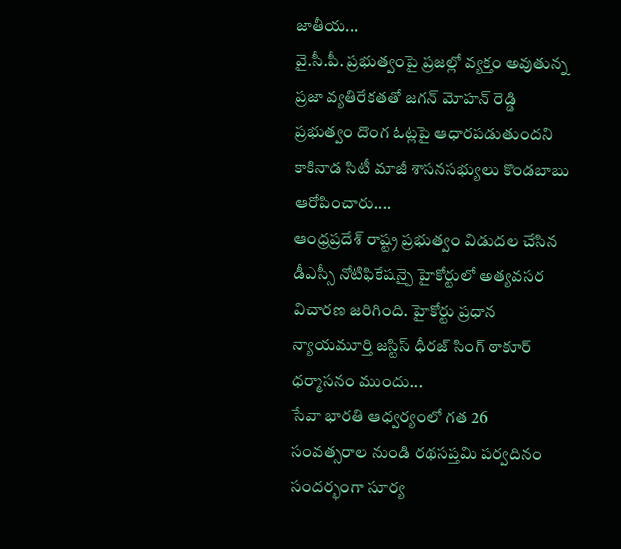జాతీయ...
వై.సీ.పీ. ప్రభుత్వంపై ప్రజల్లో వ్యక్తం అవుతున్న ప్రజా వ్యతిరేకతతో జగన్ మోహన్ రెడ్డి ప్రభుత్వం దొంగ ఓట్లపై ఆధారపడుతుందని కాకినాడ సిటీ మాజీ శాసనసభ్యులు కొండబాబు ఆరోపించారు....
ఆంధ్రప్రదేశ్ రాష్ట్ర ప్రభుత్వం విడుదల చేసిన డీఎస్సీ నోటిఫికేషన్పై హైకోర్టులో అత్యవసర విచారణ జరిగింది. హైకోర్టు ప్రధాన న్యాయమూర్తి జస్టిస్ ధీరజ్ సింగ్ ఠాకూర్ ధర్మాసనం ముందు...
సేవా భారతి ఆధ్వర్యంలో గత 26 సంవత్సరాల నుండి రథసప్తమి పర్వదినం సందర్భంగా సూర్య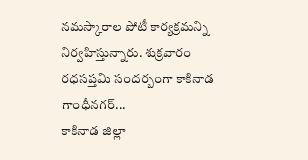నమస్కారాల పోటీ కార్యక్రమన్ని నిర్వహిస్తున్నారు. శుక్రవారం రధసప్తమి సందర్బంగా కాకినాడ గాంధీనగర్...
కాకినాడ జిల్లా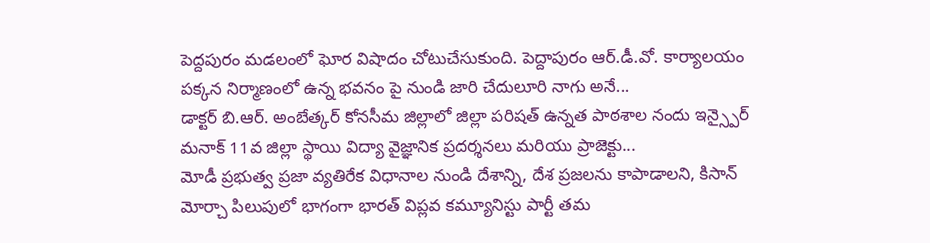పెద్దపురం మడలంలో ఘోర విషాదం చోటుచేసుకుంది. పెద్దాపురం ఆర్.డీ.వో. కార్యాలయం పక్కన నిర్మాణంలో ఉన్న భవనం పై నుండి జారి చేదులూరి నాగు అనే...
డాక్టర్ బి.ఆర్. అంబేత్కర్ కోనసీమ జిల్లాలో జిల్లా పరిషత్ ఉన్నత పాఠశాల నందు ఇన్స్పైర్ మనాక్ 11వ జిల్లా స్థాయి విద్యా వైజ్ఞానిక ప్రదర్శనలు మరియు ప్రాజెక్టు...
మోడీ ప్రభుత్వ ప్రజా వ్యతిరేక విధానాల నుండి దేశాన్ని, దేశ ప్రజలను కాపాడాలని, కిసాన్ మోర్చా పిలుపులో భాగంగా భారత్ విప్లవ కమ్యూనిస్టు పార్టీ తమ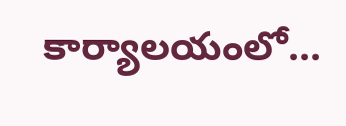కార్యాలయంలో...